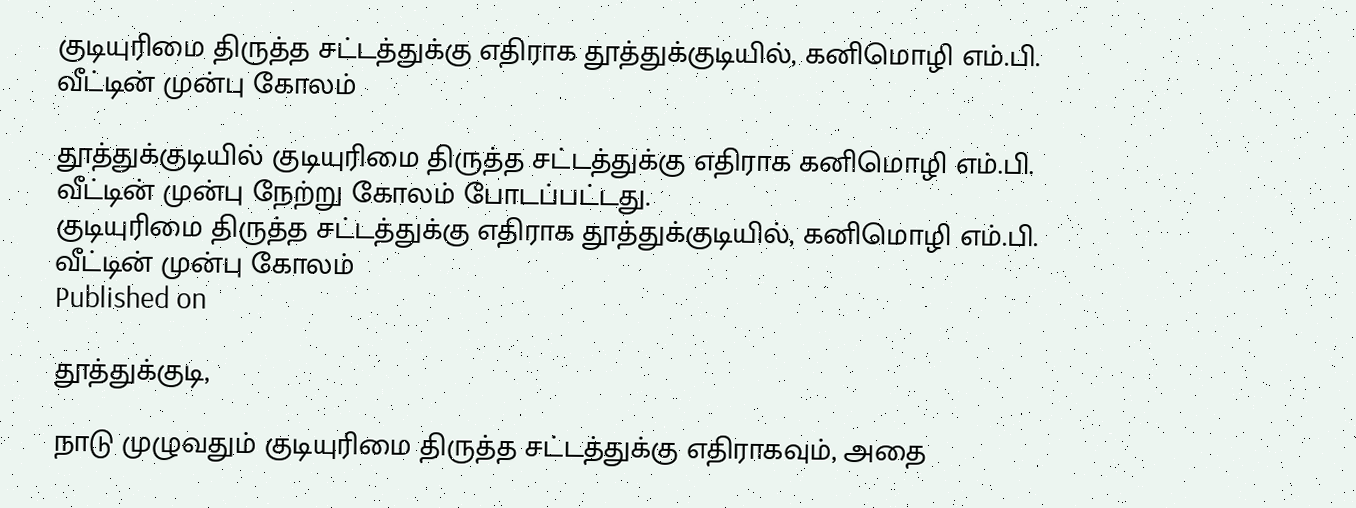குடியுரிமை திருத்த சட்டத்துக்கு எதிராக தூத்துக்குடியில், கனிமொழி எம்.பி. வீட்டின் முன்பு கோலம்

தூத்துக்குடியில் குடியுரிமை திருத்த சட்டத்துக்கு எதிராக கனிமொழி எம்.பி. வீட்டின் முன்பு நேற்று கோலம் போடப்பட்டது.
குடியுரிமை திருத்த சட்டத்துக்கு எதிராக தூத்துக்குடியில், கனிமொழி எம்.பி. வீட்டின் முன்பு கோலம்
Published on

தூத்துக்குடி,

நாடு முழுவதும் குடியுரிமை திருத்த சட்டத்துக்கு எதிராகவும், அதை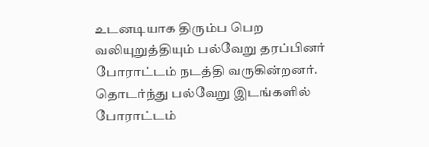உடனடியாக திரும்ப பெற வலியுறுத்தியும் பல்வேறு தரப்பினர் போராட்டம் நடத்தி வருகின்றனர். தொடர்ந்து பல்வேறு இடங்களில் போராட்டம்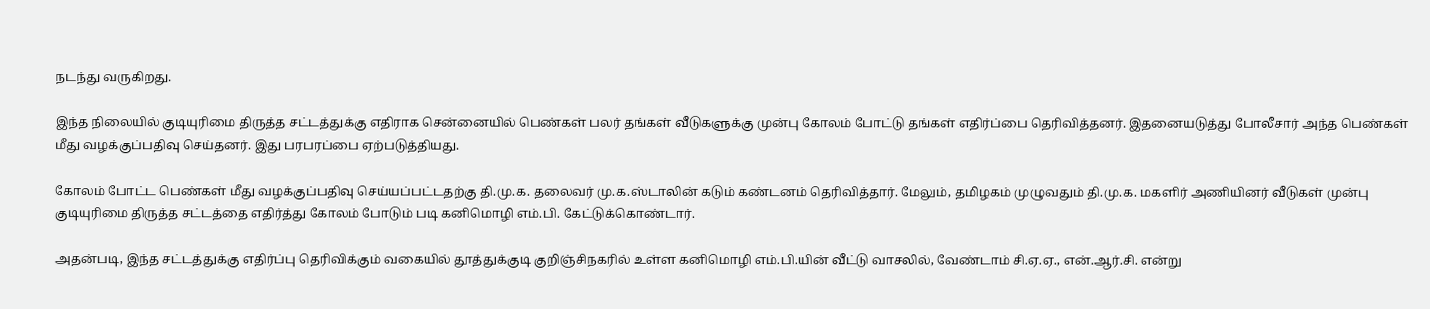நடந்து வருகிறது.

இந்த நிலையில் குடியுரிமை திருத்த சட்டத்துக்கு எதிராக சென்னையில் பெண்கள் பலர் தங்கள் வீடுகளுக்கு முன்பு கோலம் போட்டு தங்கள் எதிர்ப்பை தெரிவித்தனர். இதனையடுத்து போலீசார் அந்த பெண்கள் மீது வழக்குப்பதிவு செய்தனர். இது பரபரப்பை ஏற்படுத்தியது.

கோலம் போட்ட பெண்கள் மீது வழக்குப்பதிவு செய்யப்பட்டதற்கு தி.மு.க. தலைவர் மு.க.ஸ்டாலின் கடும் கண்டனம் தெரிவித்தார். மேலும், தமிழகம் முழுவதும் தி.மு.க. மகளிர் அணியினர் வீடுகள் முன்பு குடியுரிமை திருத்த சட்டத்தை எதிர்த்து கோலம் போடும் படி கனிமொழி எம்.பி. கேட்டுக்கொண்டார்.

அதன்படி, இந்த சட்டத்துக்கு எதிர்ப்பு தெரிவிக்கும் வகையில் தூத்துக்குடி குறிஞ்சிநகரில் உள்ள கனிமொழி எம்.பி.யின் வீட்டு வாசலில், வேண்டாம் சி.ஏ.ஏ., என்.ஆர்.சி. என்று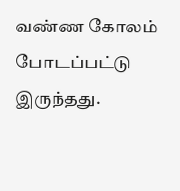வண்ண கோலம் போடப்பட்டு இருந்தது.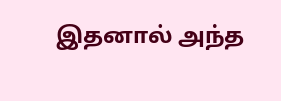இதனால் அந்த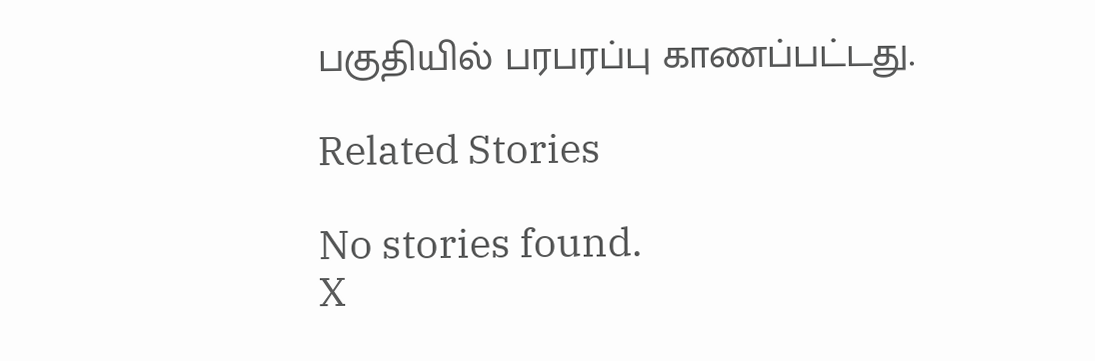பகுதியில் பரபரப்பு காணப்பட்டது.

Related Stories

No stories found.
X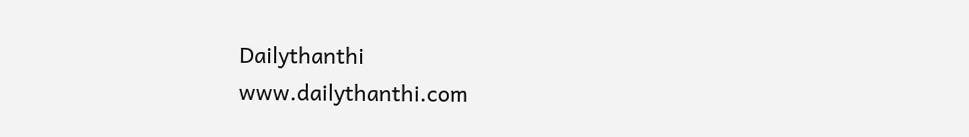Dailythanthi
www.dailythanthi.com